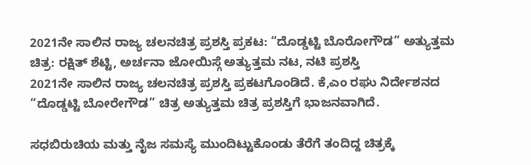2021ನೇ ಸಾಲಿನ ರಾಜ್ಯ ಚಲನಚಿತ್ರ ಪ್ರಶಸ್ತಿ ಪ್ರಕಟ: “ದೊಡ್ಡಟ್ಟಿ ಬೊರೋಗೌಡ” ಅತ್ಯುತ್ತಮ ಚಿತ್ರ: ರಕ್ಷಿತ್ ಶೆಟ್ಟಿ, ಅರ್ಚನಾ ಜೋಯಿಸ್ಗೆ ಅತ್ಯುತ್ತಮ ನಟ, ನಟಿ ಪ್ರಶಸ್ತಿ
2021ನೇ ಸಾಲಿನ ರಾಜ್ಯ ಚಲನಚಿತ್ರ ಪ್ರಶಸ್ತಿ ಪ್ರಕಟಗೊಂಡಿದೆ. ಕೆ,ಎಂ ರಘು ನಿರ್ದೇಶನದ “ದೊಡ್ಡಟ್ಟಿ ಬೋರೇಗೌಡ” ಚಿತ್ರ ಅತ್ಯುತ್ತಮ ಚಿತ್ರ ಪ್ರಶಸ್ತಿಗೆ ಭಾಜನವಾಗಿದೆ.

ಸಧಬಿರುಚಿಯ ಮತ್ತು ನೈಜ ಸಮಸ್ಯೆ ಮುಂದಿಟ್ಟುಕೊಂಡು ತೆರೆಗೆ ತಂದಿದ್ದ ಚಿತ್ರಕ್ಕೆ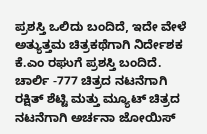ಪ್ರಶಸ್ತಿ ಒಲಿದು ಬಂದಿದೆ, ಇದೇ ವೇಳೆ ಅತ್ಯುತ್ತಮ ಚಿತ್ರಕಥೆಗಾಗಿ ನಿರ್ದೇಶಕ ಕೆ.ಎಂ ರಘುಗೆ ಪ್ರಶಸ್ತಿ ಬಂದಿದೆ. ಚಾರ್ಲಿ -777 ಚಿತ್ರದ ನಟನೆಗಾಗಿ ರಕ್ಷಿತ್ ಶೆಟ್ಟಿ ಮತ್ತು ಮ್ಯೂಟ್ ಚಿತ್ರದ ನಟನೆಗಾಗಿ ಅರ್ಚನಾ ಜೋಯಿಸ್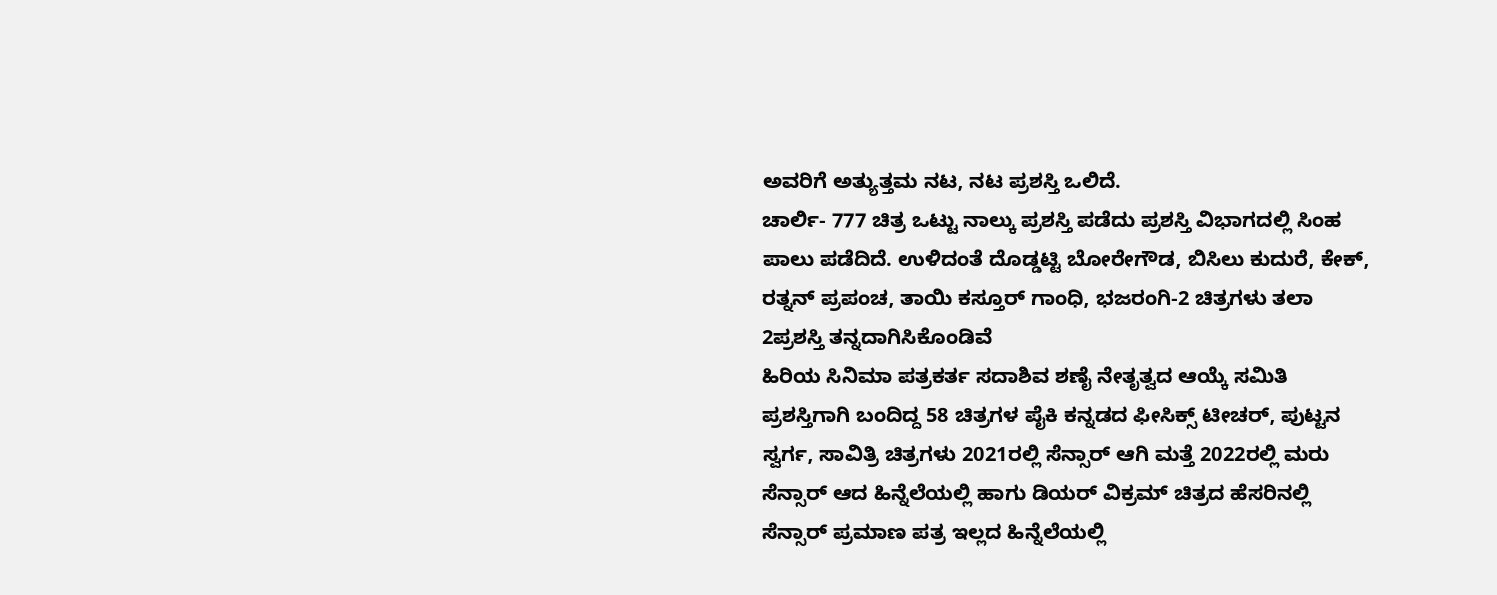ಅವರಿಗೆ ಅತ್ಯುತ್ತಮ ನಟ, ನಟ ಪ್ರಶಸ್ತಿ ಒಲಿದೆ.
ಚಾರ್ಲಿ- 777 ಚಿತ್ರ ಒಟ್ಟು ನಾಲ್ಕು ಪ್ರಶಸ್ತಿ ಪಡೆದು ಪ್ರಶಸ್ತಿ ವಿಭಾಗದಲ್ಲಿ ಸಿಂಹ ಪಾಲು ಪಡೆದಿದೆ. ಉಳಿದಂತೆ ದೊಡ್ಡಟ್ಟಿ ಬೋರೇಗೌಡ, ಬಿಸಿಲು ಕುದುರೆ, ಕೇಕ್, ರತ್ನನ್ ಪ್ರಪಂಚ, ತಾಯಿ ಕಸ್ತೂರ್ ಗಾಂಧಿ, ಭಜರಂಗಿ-2 ಚಿತ್ರಗಳು ತಲಾ 2ಪ್ರಶಸ್ತಿ ತನ್ನದಾಗಿಸಿಕೊಂಡಿವೆ
ಹಿರಿಯ ಸಿನಿಮಾ ಪತ್ರಕರ್ತ ಸದಾಶಿವ ಶಣೈ ನೇತೃತ್ವದ ಆಯ್ಕೆ ಸಮಿತಿ ಪ್ರಶಸ್ತಿಗಾಗಿ ಬಂದಿದ್ದ 58 ಚಿತ್ರಗಳ ಪೈಕಿ ಕನ್ನಡದ ಫೀಸಿಕ್ಸ್ ಟೀಚರ್, ಪುಟ್ಟನ ಸ್ವರ್ಗ, ಸಾವಿತ್ರಿ ಚಿತ್ರಗಳು 2021ರಲ್ಲಿ ಸೆನ್ಸಾರ್ ಆಗಿ ಮತ್ತೆ 2022ರಲ್ಲಿ ಮರು ಸೆನ್ಸಾರ್ ಆದ ಹಿನ್ನೆಲೆಯಲ್ಲಿ ಹಾಗು ಡಿಯರ್ ವಿಕ್ರಮ್ ಚಿತ್ರದ ಹೆಸರಿನಲ್ಲಿ ಸೆನ್ಸಾರ್ ಪ್ರಮಾಣ ಪತ್ರ ಇಲ್ಲದ ಹಿನ್ನೆಲೆಯಲ್ಲಿ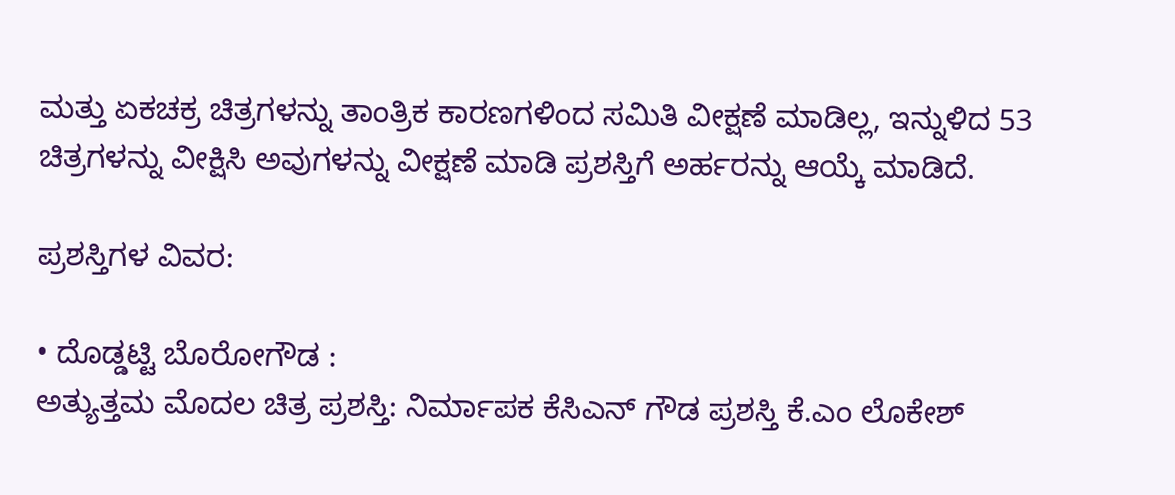ಮತ್ತು ಏಕಚಕ್ರ ಚಿತ್ರಗಳನ್ನು ತಾಂತ್ರಿಕ ಕಾರಣಗಳಿಂದ ಸಮಿತಿ ವೀಕ್ಷಣೆ ಮಾಡಿಲ್ಲ, ಇನ್ನುಳಿದ 53 ಚಿತ್ರಗಳನ್ನು ವೀಕ್ಷಿಸಿ ಅವುಗಳನ್ನು ವೀಕ್ಷಣೆ ಮಾಡಿ ಪ್ರಶಸ್ತಿಗೆ ಅರ್ಹರನ್ನು ಆಯ್ಕೆ ಮಾಡಿದೆ.

ಪ್ರಶಸ್ತಿಗಳ ವಿವರ:

• ದೊಡ್ಡಟ್ಟಿ ಬೊರೋಗೌಡ :
ಅತ್ಯುತ್ತಮ ಮೊದಲ ಚಿತ್ರ ಪ್ರಶಸ್ತಿ: ನಿರ್ಮಾಪಕ ಕೆಸಿಎನ್ ಗೌಡ ಪ್ರಶಸ್ತಿ ಕೆ.ಎಂ ಲೊಕೇಶ್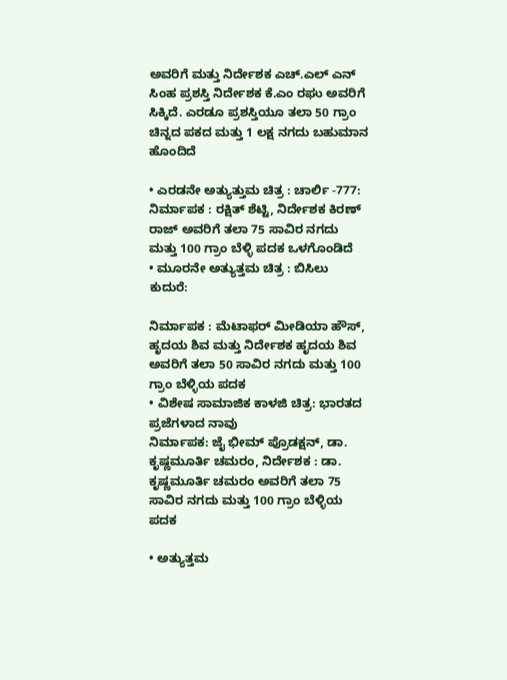ಅವರಿಗೆ ಮತ್ತು ನಿರ್ದೇಶಕ ಎಚ್.ಎಲ್ ಎನ್ ಸಿಂಹ ಪ್ರಶಸ್ತಿ ನಿರ್ದೇಶಕ ಕೆ.ಎಂ ರಘು ಅವರಿಗೆ ಸಿಕ್ಕಿದೆ. ಎರಡೂ ಪ್ರಶಸ್ತಿಯೂ ತಲಾ 50 ಗ್ರಾಂ ಚಿನ್ನದ ಪಕದ ಮತ್ತು 1 ಲಕ್ಷ ನಗದು ಬಹುಮಾನ ಹೊಂದಿದೆ

• ಎರಡನೇ ಅತ್ಯುತ್ತುಮ ಚಿತ್ರ : ಚಾರ್ಲಿ -777:
ನಿರ್ಮಾಪಕ : ರಕ್ಷಿತ್ ಶೆಟ್ಟಿ, ನಿರ್ದೇಶಕ ಕಿರಣ್ ರಾಜ್ ಅವರಿಗೆ ತಲಾ 75 ಸಾವಿರ ನಗದು ಮತ್ತು 100 ಗ್ರಾಂ ಬೆಳ್ಳಿ ಪದಕ ಒಳಗೊಂಡಿದೆ
• ಮೂರನೇ ಅತ್ಯುತ್ತಮ ಚಿತ್ರ : ಬಿಸಿಲು ಕುದುರೆ:

ನಿರ್ಮಾಪಕ : ಮೆಟಾಫರ್ ಮೀಡಿಯಾ ಹೌಸ್, ಹೃದಯ ಶಿವ ಮತ್ತು ನಿರ್ದೇಶಕ ಹೃದಯ ಶಿವ ಅವರಿಗೆ ತಲಾ 50 ಸಾವಿರ ನಗದು ಮತ್ತು 100 ಗ್ರಾಂ ಬೆಳ್ಳಿಯ ಪದಕ
• ವಿಶೇಷ ಸಾಮಾಜಿಕ ಕಾಳಜಿ ಚಿತ್ರ: ಭಾರತದ ಪ್ರಜೆಗಳಾದ ನಾವು
ನಿರ್ಮಾಪಕ: ಜೈ ಭೀಮ್ ಪ್ರೊಡಕ್ಷನ್, ಡಾ. ಕೃಷ್ಣಮೂರ್ತಿ ಚಮರಂ, ನಿರ್ದೇಶಕ : ಡಾ. ಕೃಷ್ಣಮೂರ್ತಿ ಚಮರಂ ಅವರಿಗೆ ತಲಾ 75 ಸಾವಿರ ನಗದು ಮತ್ತು 100 ಗ್ರಾಂ ಬೆಳ್ಳಿಯ ಪದಕ

• ಅತ್ಯುತ್ತಮ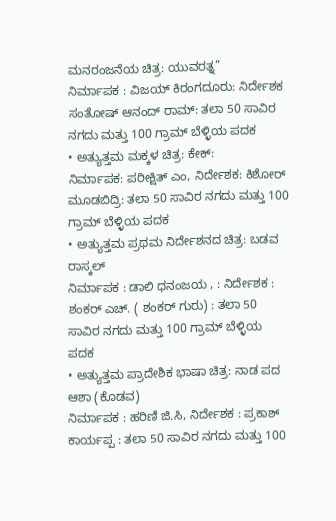ಮನರಂಜನೆಯ ಚಿತ್ರ: ಯುವರತ್ನ”
ನಿರ್ಮಾಪಕ : ವಿಜಯ್ ಕಿರಂಗದೂರು: ನಿರ್ದೇಶಕ ಸಂತೋಷ್ ಆನಂದ್ ರಾಮ್: ತಲಾ 50 ಸಾವಿರ ನಗದು ಮತ್ತು 100 ಗ್ರಾಮ್ ಬೆಳ್ಳಿಯ ಪದಕ
• ಅತ್ಯುತ್ತಮ ಮಕ್ಕಳ ಚಿತ್ರ: ಕೇಕ್:
ನಿರ್ಮಾಪಕ: ಪರೀಕ್ಷಿತ್ ಎಂ, ನಿರ್ದೇಶಕ: ಕಿಶೋರ್ ಮೂಡಬಿದ್ರಿ: ತಲಾ 50 ಸಾವಿರ ನಗದು ಮತ್ತು 100 ಗ್ರಾಮ್ ಬೆಳ್ಳಿಯ ಪದಕ
• ಅತ್ಯುತ್ತಮ ಪ್ರಥಮ ನಿರ್ದೇಶನದ ಚಿತ್ರ: ಬಡವ ರಾಸ್ಕಲ್
ನಿರ್ಮಾಪಕ : ಡಾಲಿ ಧನಂಜಯ , : ನಿರ್ದೇಶಕ : ಶಂಕರ್ ಎಚ್. ( ಶಂಕರ್ ಗುರು) : ತಲಾ 50 ಸಾವಿರ ನಗದು ಮತ್ತು 100 ಗ್ರಾಮ್ ಬೆಳ್ಳಿಯ ಪದಕ
• ಅತ್ಯುತ್ತಮ ಪ್ರಾದೇಶಿಕ ಭಾಷಾ ಚಿತ್ರ: ನಾಡ ಪದ ಆಶಾ (ಕೊಡವ)
ನಿರ್ಮಾಪಕ : ಹರಿಣಿ ಜಿ.ಸಿ, ನಿರ್ದೇಶಕ : ಪ್ರಕಾಶ್ ಕಾರ್ಯಪ್ಪ : ತಲಾ 50 ಸಾವಿರ ನಗದು ಮತ್ತು 100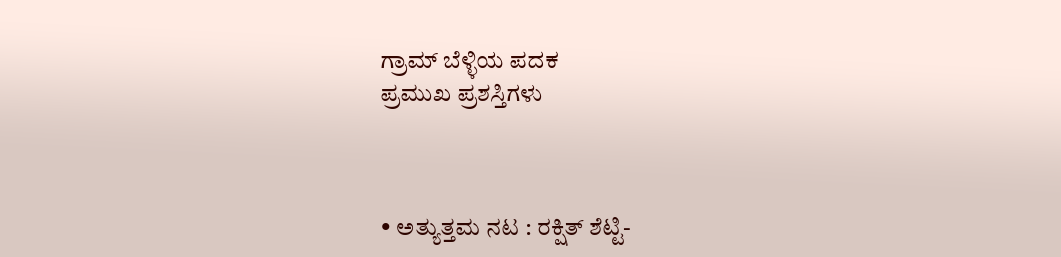ಗ್ರಾಮ್ ಬೆಳ್ಳಿಯ ಪದಕ
ಪ್ರಮುಖ ಪ್ರಶಸ್ತಿಗಳು



• ಅತ್ಯುತ್ತಮ ನಟ : ರಕ್ಷಿತ್ ಶೆಟ್ಟಿ-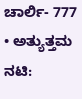ಚಾರ್ಲಿ- 777
• ಅತ್ಯುತ್ತಮ ನಟಿ: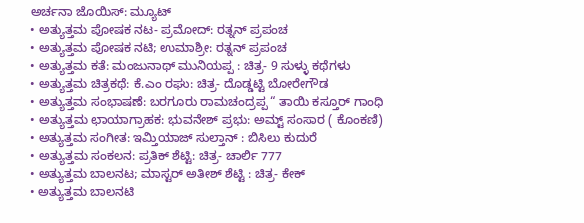ಅರ್ಚನಾ ಜೊಯಿಸ್: ಮ್ಯೂಟ್
• ಅತ್ಯುತ್ತಮ ಪೋಷಕ ನಟ- ಪ್ರಮೋದ್: ರತ್ನನ್ ಪ್ರಪಂಚ
• ಅತ್ಯುತ್ತಮ ಪೋಷಕ ನಟಿ; ಉಮಾಶ್ರೀ: ರತ್ನನ್ ಪ್ರಪಂಚ
• ಅತ್ಯುತ್ತಮ ಕತೆ: ಮಂಜುನಾಥ್ ಮುನಿಯಪ್ಪ : ಚಿತ್ರ- 9 ಸುಳ್ಳು ಕಥೆಗಳು
• ಅತ್ಯುತ್ತಮ ಚಿತ್ರಕಥೆ: ಕೆ.ಎಂ ರಘು: ಚಿತ್ರ- ದೊಡ್ಡಟ್ಟಿ ಬೋರೇಗೌಡ
• ಅತ್ಯುತ್ತಮ ಸಂಭಾಷಣೆ: ಬರಗೂರು ರಾಮಚಂದ್ರಪ್ಪ “ ತಾಯಿ ಕಸ್ತೂರ್ ಗಾಂಧಿ
• ಅತ್ಯುತ್ತಮ ಛಾಯಾಗ್ರಾಹಕ: ಭುವನೇಶ್ ಪ್ರಭು: ಅಮ್ಟ್ ಸಂಸಾರ ( ಕೊಂಕಣಿ)
• ಅತ್ಯುತ್ತಮ ಸಂಗೀತ: ಇಮ್ತಿಯಾಜ್ ಸುಲ್ತಾನ್ : ಬಿಸಿಲು ಕುದುರೆ
• ಅತ್ಯುತ್ತಮ ಸಂಕಲನ: ಪ್ರತಿಕ್ ಶೆಟ್ಟಿ: ಚಿತ್ರ- ಚಾರ್ಲಿ 777
• ಅತ್ಯುತ್ತಮ ಬಾಲನಟ; ಮಾಸ್ಟರ್ ಅತೀಶ್ ಶೆಟ್ಟಿ : ಚಿತ್ರ- ಕೇಕ್
• ಅತ್ಯುತ್ತಮ ಬಾಲನಟಿ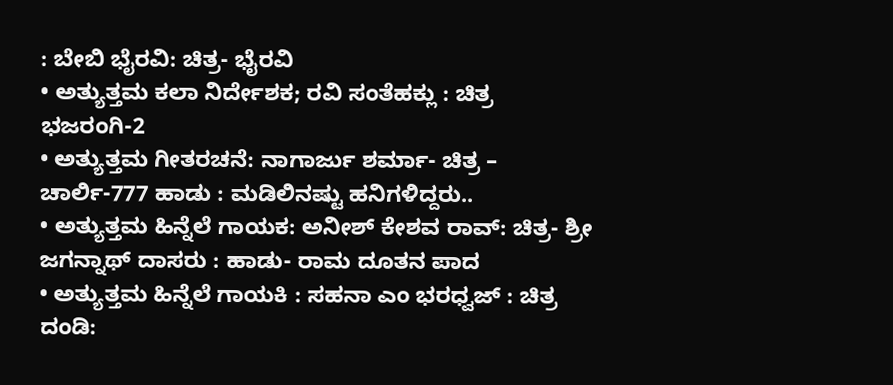: ಬೇಬಿ ಭೈರವಿ: ಚಿತ್ರ- ಭೈರವಿ
• ಅತ್ಯುತ್ತಮ ಕಲಾ ನಿರ್ದೇಶಕ; ರವಿ ಸಂತೆಹಕ್ಲು : ಚಿತ್ರ ಭಜರಂಗಿ-2
• ಅತ್ಯುತ್ತಮ ಗೀತರಚನೆ: ನಾಗಾರ್ಜು ಶರ್ಮಾ- ಚಿತ್ರ – ಚಾರ್ಲಿ-777 ಹಾಡು : ಮಡಿಲಿನಷ್ಟು ಹನಿಗಳಿದ್ದರು..
• ಅತ್ಯುತ್ತಮ ಹಿನ್ನೆಲೆ ಗಾಯಕ: ಅನೀಶ್ ಕೇಶವ ರಾವ್: ಚಿತ್ರ- ಶ್ರೀ ಜಗನ್ನಾಥ್ ದಾಸರು : ಹಾಡು- ರಾಮ ದೂತನ ಪಾದ
• ಅತ್ಯುತ್ತಮ ಹಿನ್ನೆಲೆ ಗಾಯಕಿ : ಸಹನಾ ಎಂ ಭರಧ್ವಜ್ : ಚಿತ್ರ ದಂಡಿ: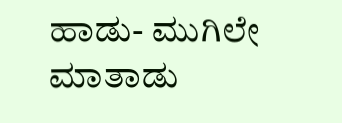ಹಾಡು- ಮುಗಿಲೇ ಮಾತಾಡು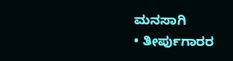ಮನಸಾಗಿ
• ತೀರ್ಪುಗಾರರ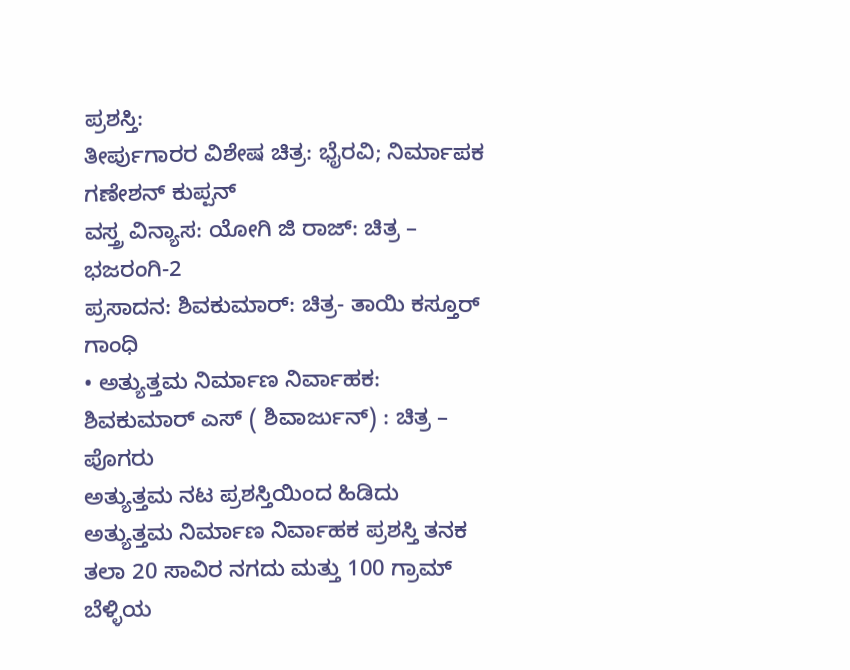ಪ್ರಶಸ್ತಿ:
ತೀರ್ಪುಗಾರರ ವಿಶೇಷ ಚಿತ್ರ: ಭೈರವಿ; ನಿರ್ಮಾಪಕ ಗಣೇಶನ್ ಕುಪ್ಪನ್
ವಸ್ತ್ರ ವಿನ್ಯಾಸ: ಯೋಗಿ ಜಿ ರಾಜ್: ಚಿತ್ರ – ಭಜರಂಗಿ-2
ಪ್ರಸಾದನ: ಶಿವಕುಮಾರ್: ಚಿತ್ರ- ತಾಯಿ ಕಸ್ತೂರ್ ಗಾಂಧಿ
• ಅತ್ಯುತ್ತಮ ನಿರ್ಮಾಣ ನಿರ್ವಾಹಕ: ಶಿವಕುಮಾರ್ ಎಸ್ ( ಶಿವಾರ್ಜುನ್) : ಚಿತ್ರ – ಪೊಗರು
ಅತ್ಯುತ್ತಮ ನಟ ಪ್ರಶಸ್ತಿಯಿಂದ ಹಿಡಿದು ಅತ್ಯುತ್ತಮ ನಿರ್ಮಾಣ ನಿರ್ವಾಹಕ ಪ್ರಶಸ್ತಿ ತನಕ ತಲಾ 20 ಸಾವಿರ ನಗದು ಮತ್ತು 100 ಗ್ರಾಮ್ ಬೆಳ್ಳಿಯ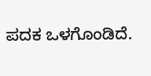ಪದಕ ಒಳಗೊಂಡಿದೆ.